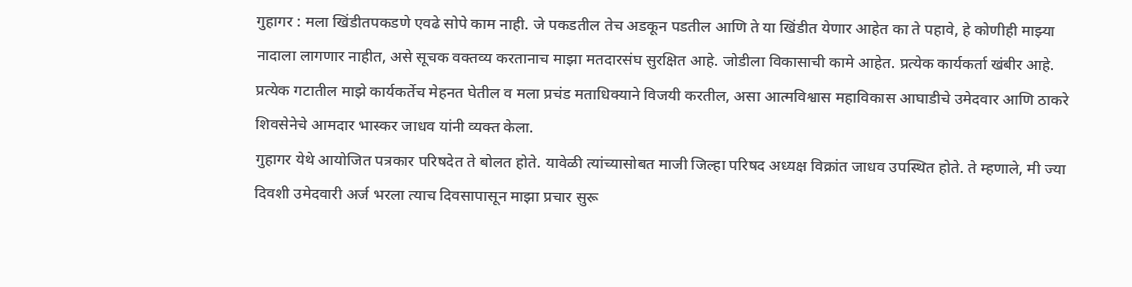गुहागर : मला खिंडीतपकडणे एवढे सोपे काम नाही. जे पकडतील तेच अडकून पडतील आणि ते या खिंडीत येणार आहेत का ते पहावे, हे कोणीही माझ्या नादाला लागणार नाहीत, असे सूचक वक्तव्य करतानाच माझा मतदारसंघ सुरक्षित आहे. जोडीला विकासाची कामे आहेत. प्रत्येक कार्यकर्ता खंबीर आहे. प्रत्येक गटातील माझे कार्यकर्तेच मेहनत घेतील व मला प्रचंड मताधिक्याने विजयी करतील, असा आत्मविश्वास महाविकास आघाडीचे उमेदवार आणि ठाकरे शिवसेनेचे आमदार भास्कर जाधव यांनी व्यक्त केला.
गुहागर येथे आयोजित पत्रकार परिषदेत ते बोलत होते. यावेळी त्यांच्यासोबत माजी जिल्हा परिषद अध्यक्ष विक्रांत जाधव उपस्थित होते. ते म्हणाले, मी ज्या दिवशी उमेदवारी अर्ज भरला त्याच दिवसापासून माझा प्रचार सुरू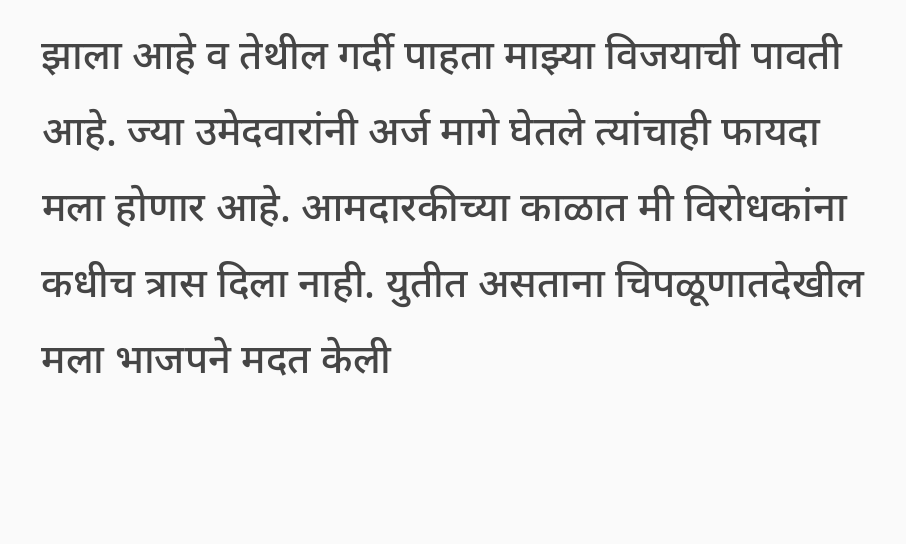झाला आहे व तेथील गर्दी पाहता माझ्या विजयाची पावती आहे. ज्या उमेदवारांनी अर्ज मागे घेतले त्यांचाही फायदा मला होणार आहे. आमदारकीच्या काळात मी विरोधकांना कधीच त्रास दिला नाही. युतीत असताना चिपळूणातदेखील मला भाजपने मदत केली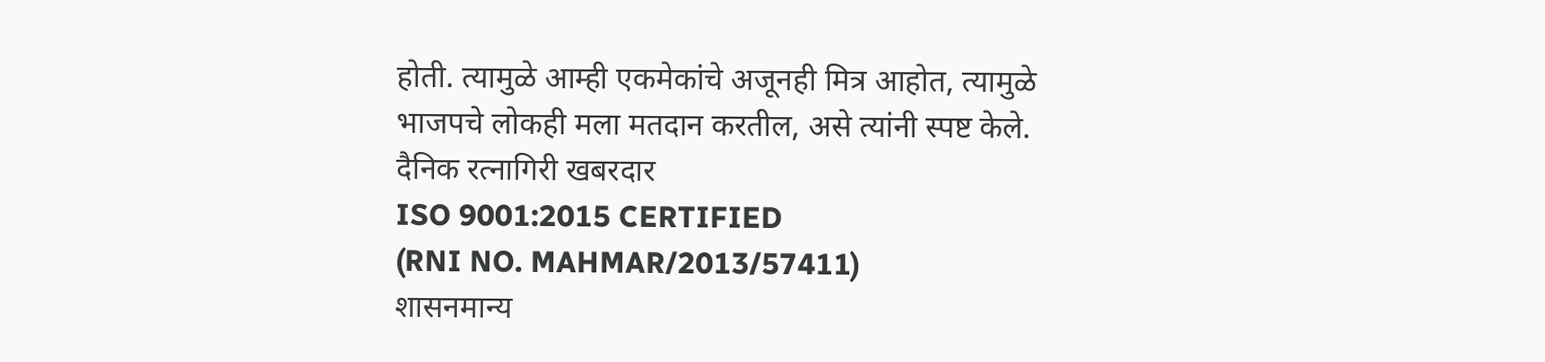होती. त्यामुळे आम्ही एकमेकांचे अजूनही मित्र आहोत, त्यामुळे भाजपचे लोकही मला मतदान करतील, असे त्यांनी स्पष्ट केले.
दैनिक रत्नागिरी खबरदार
ISO 9001:2015 CERTIFIED
(RNI NO. MAHMAR/2013/57411)
शासनमान्य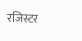रजिस्टर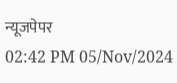न्यूजपेपर
02:42 PM 05/Nov/2024